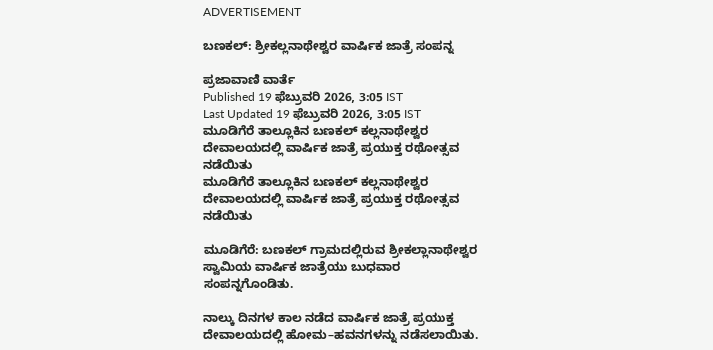ADVERTISEMENT

ಬಣಕಲ್: ಶ್ರೀಕಲ್ಲನಾಥೇಶ್ವರ ವಾರ್ಷಿಕ ಜಾತ್ರೆ ಸಂಪನ್ನ

ಪ್ರಜಾವಾಣಿ ವಾರ್ತೆ
Published 19 ಫೆಬ್ರುವರಿ 2026, 3:05 IST
Last Updated 19 ಫೆಬ್ರುವರಿ 2026, 3:05 IST
ಮೂಡಿಗೆರೆ ತಾಲ್ಲೂಕಿನ ಬಣಕಲ್ ಕಲ್ಲನಾಥೇಶ್ವರ ದೇವಾಲಯದಲ್ಲಿ ವಾರ್ಷಿಕ‌ ಜಾತ್ರೆ ಪ್ರಯುಕ್ತ ರಥೋತ್ಸವ ನಡೆಯಿತು
ಮೂಡಿಗೆರೆ ತಾಲ್ಲೂಕಿನ ಬಣಕಲ್ ಕಲ್ಲನಾಥೇಶ್ವರ ದೇವಾಲಯದಲ್ಲಿ ವಾರ್ಷಿಕ‌ ಜಾತ್ರೆ ಪ್ರಯುಕ್ತ ರಥೋತ್ಸವ ನಡೆಯಿತು

ಮೂಡಿಗೆರೆ: ಬಣಕಲ್ ಗ್ರಾಮದಲ್ಲಿರುವ ಶ್ರೀಕಲ್ಲಾನಾಥೇಶ್ವರ ಸ್ವಾಮಿಯ ವಾರ್ಷಿಕ ಜಾತ್ರೆಯು ಬುಧವಾರ ಸಂಪನ್ನಗೊಂಡಿತು.

ನಾಲ್ಕು ದಿನಗಳ ಕಾಲ ನಡೆದ ವಾರ್ಷಿಕ ಜಾತ್ರೆ ಪ್ರಯುಕ್ತ ದೇವಾಲಯದಲ್ಲಿ ಹೋಮ–ಹವನಗಳನ್ನು ನಡೆಸಲಾಯಿತು.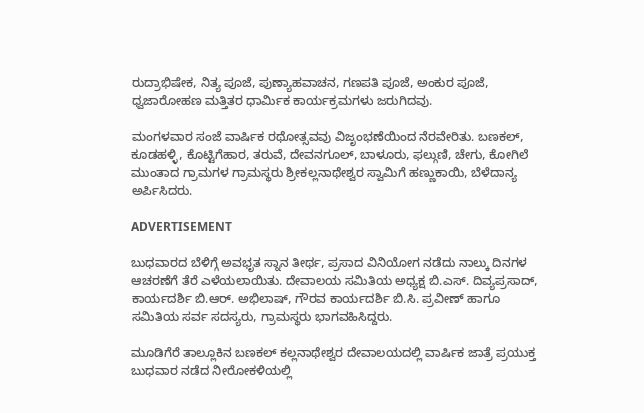ರುದ್ರಾಭಿಷೇಕ, ನಿತ್ಯ ಪೂಜೆ, ಪುಣ್ಯಾಹವಾಚನ, ಗಣಪತಿ ಪೂಜೆ, ಅಂಕುರ ಪೂಜೆ, ಧ್ವಜಾರೋಹಣ ಮತ್ತಿತರ ಧಾರ್ಮಿಕ ಕಾರ್ಯಕ್ರಮಗಳು ಜರುಗಿದವು.

ಮಂಗಳವಾರ ಸಂಜೆ ವಾರ್ಷಿಕ ರಥೋತ್ಸವವು ವಿಜೃಂಭಣೆಯಿಂದ ನೆರವೇರಿತು. ಬಣಕಲ್, ಕೂಡಹಳ್ಳಿ, ಕೊಟ್ಟಿಗೆಹಾರ, ತರುವೆ, ದೇವನಗೂಲ್, ಬಾಳೂರು, ಫಲ್ಗುಣಿ, ಚೇಗು, ಕೋಗಿಲೆ ಮುಂತಾದ ಗ್ರಾಮಗಳ ಗ್ರಾಮಸ್ಥರು ಶ್ರೀಕಲ್ಲನಾಥೇಶ್ವರ ಸ್ವಾಮಿಗೆ ಹಣ್ಣುಕಾಯಿ, ಬೆಳೆದಾನ್ಯ ಅರ್ಪಿಸಿದರು.

ADVERTISEMENT

ಬುಧವಾರದ ಬೆಳಿಗ್ಗೆ ಅವಭೃತ ಸ್ನಾನ ತೀರ್ಥ, ಪ್ರಸಾದ ವಿನಿಯೋಗ ನಡೆದು ನಾಲ್ಕು ದಿನಗಳ ಆಚರಣೆಗೆ ತೆರೆ ಎಳೆಯಲಾಯಿತು. ದೇವಾಲಯ ಸಮಿತಿಯ ಅಧ್ಯಕ್ಷ ಬಿ.ಎಸ್. ದಿವ್ಯಪ್ರಸಾದ್, ಕಾರ್ಯದರ್ಶಿ ಬಿ.ಆರ್. ಅಭಿಲಾಷ್, ಗೌರವ ಕಾರ್ಯದರ್ಶಿ ಬಿ.ಸಿ. ಪ್ರವೀಣ್ ಹಾಗೂ ಸಮಿತಿಯ ಸರ್ವ ಸದಸ್ಯರು, ಗ್ರಾಮಸ್ಥರು ಭಾಗವಹಿಸಿದ್ದರು.

ಮೂಡಿಗೆರೆ ತಾಲ್ಲೂಕಿನ ಬಣಕಲ್ ಕಲ್ಲನಾಥೇಶ್ವರ ದೇವಾಲಯದಲ್ಲಿ ವಾರ್ಷಿಕ‌ ಜಾತ್ರೆ ಪ್ರಯುಕ್ತ ಬುಧವಾರ ನಡೆದ ನೀರೋಕಳಿಯಲ್ಲಿ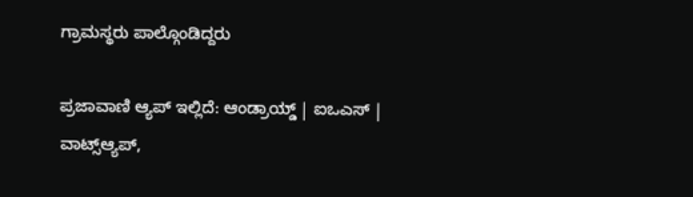ಗ್ರಾಮಸ್ಥರು ಪಾಲ್ಗೊಂಡಿದ್ದರು

ಪ್ರಜಾವಾಣಿ ಆ್ಯಪ್ ಇಲ್ಲಿದೆ: ಆಂಡ್ರಾಯ್ಡ್ | ಐಒಎಸ್ | ವಾಟ್ಸ್ಆ್ಯಪ್,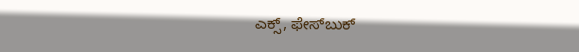ಎಕ್ಸ್, ಫೇಸ್‌ಬುಕ್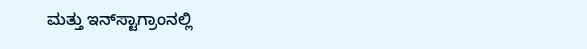ಮತ್ತು ಇನ್‌ಸ್ಟಾಗ್ರಾಂನಲ್ಲಿ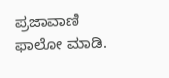ಪ್ರಜಾವಾಣಿ ಫಾಲೋ ಮಾಡಿ.